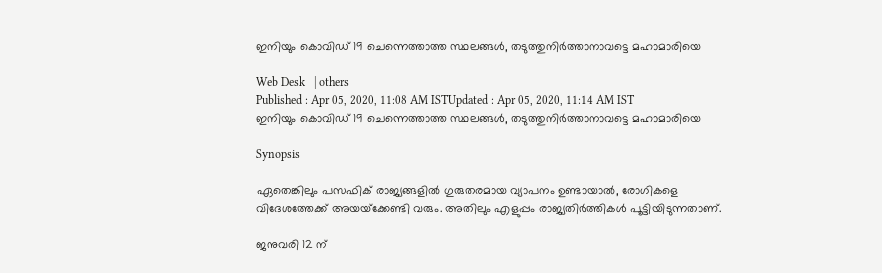ഇനിയും കൊവിഡ് 19 ചെന്നെത്താത്ത സ്ഥലങ്ങള്‍, തടുത്തുനിര്‍ത്താനാവട്ടെ മഹാമാരിയെ

Web Desk   | others
Published : Apr 05, 2020, 11:08 AM ISTUpdated : Apr 05, 2020, 11:14 AM IST
ഇനിയും കൊവിഡ് 19 ചെന്നെത്താത്ത സ്ഥലങ്ങള്‍, തടുത്തുനിര്‍ത്താനാവട്ടെ മഹാമാരിയെ

Synopsis

ഏതെങ്കിലും പസഫിക് രാജ്യങ്ങളിൽ ഗുരുതരമായ വ്യാപനം ഉണ്ടായാൽ, രോഗികളെ വിദേശത്തേക്ക് അയയ്‌ക്കേണ്ടി വരും. അതിലും എളുപ്പം രാജ്യതിർത്തികൾ പൂട്ടിയിടുന്നതാണ്.

ജനുവരി 12 ന്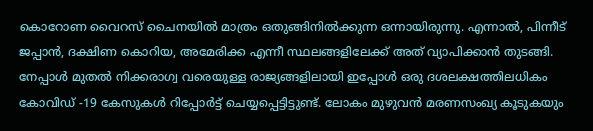കൊറോണ വൈറസ് ചൈനയിൽ മാത്രം ഒതുങ്ങിനിൽക്കുന്ന ഒന്നായിരുന്നു. എന്നാൽ, പിന്നീട് ജപ്പാൻ, ദക്ഷിണ കൊറിയ, അമേരിക്ക എന്നീ സ്ഥലങ്ങളിലേക്ക് അത് വ്യാപിക്കാൻ തുടങ്ങി. നേപ്പാൾ മുതൽ നിക്കരാഗ്വ വരെയുള്ള രാജ്യങ്ങളിലായി ഇപ്പോൾ ഒരു ദശലക്ഷത്തിലധികം കോവിഡ് -19 കേസുകൾ റിപ്പോർട്ട് ചെയ്യപ്പെട്ടിട്ടുണ്ട്. ലോകം മുഴുവൻ മരണസംഖ്യ കൂടുകയും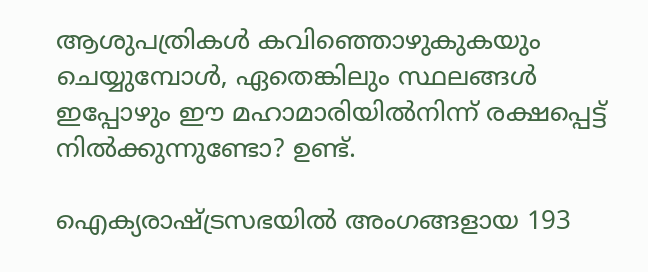ആശുപത്രികൾ കവിഞ്ഞൊഴുകുകയും ചെയ്യുമ്പോൾ, ഏതെങ്കിലും സ്ഥലങ്ങൾ ഇപ്പോഴും ഈ മഹാമാരിയിൽനിന്ന് രക്ഷപ്പെട്ട് നിൽക്കുന്നുണ്ടോ? ഉണ്ട്.

ഐക്യരാഷ്ട്രസഭയിൽ അംഗങ്ങളായ 193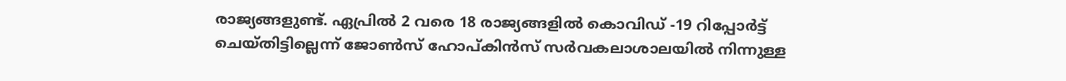രാജ്യങ്ങളുണ്ട്. ഏപ്രിൽ 2 വരെ 18 രാജ്യങ്ങളിൽ കൊവിഡ് -19 റിപ്പോർട്ട് ചെയ്തിട്ടില്ലെന്ന് ജോൺസ് ഹോപ്കിൻസ് സർവകലാശാലയിൽ നിന്നുള്ള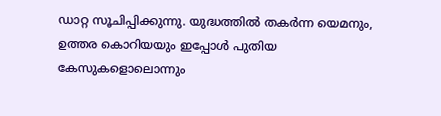ഡാറ്റ സൂചിപ്പിക്കുന്നു. യുദ്ധത്തിൽ തകർന്ന യെമനും, ഉത്തര കൊറിയയും ഇപ്പോൾ പുതിയ കേസുകളൊലൊന്നും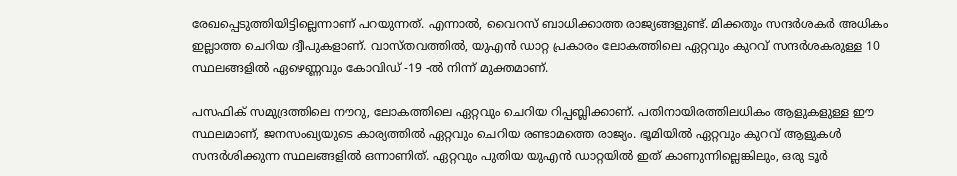രേഖപ്പെടുത്തിയിട്ടില്ലെന്നാണ് പറയുന്നത്. എന്നാൽ, വൈറസ് ബാധിക്കാത്ത രാജ്യങ്ങളുണ്ട്. മിക്കതും സന്ദർശകർ അധികം ഇല്ലാത്ത ചെറിയ ദ്വീപുകളാണ്. വാസ്തവത്തിൽ, യുഎൻ ഡാറ്റ പ്രകാരം ലോകത്തിലെ ഏറ്റവും കുറവ് സന്ദർശകരുള്ള 10 സ്ഥലങ്ങളിൽ ഏഴെണ്ണവും കോവിഡ് -19 -ൽ നിന്ന് മുക്തമാണ്.

പസഫിക് സമുദ്രത്തിലെ നൗറു, ലോകത്തിലെ ഏറ്റവും ചെറിയ റിപ്പബ്ലിക്കാണ്‌. പതിനായിരത്തിലധികം ആളുകളുള്ള ഈ സ്ഥലമാണ്, ജനസംഖ്യയുടെ കാര്യത്തിൽ ഏറ്റവും ചെറിയ രണ്ടാമത്തെ രാജ്യം. ഭൂമിയിൽ ഏറ്റവും കുറവ് ആളുകൾ സന്ദർശിക്കുന്ന സ്ഥലങ്ങളിൽ ഒന്നാണിത്. ഏറ്റവും പുതിയ യുഎൻ ഡാറ്റയിൽ ഇത് കാണുന്നില്ലെങ്കിലും, ഒരു ടൂർ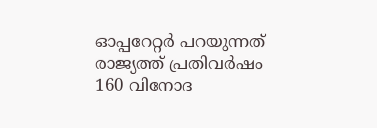ഓപ്പറേറ്റർ പറയുന്നത് രാജ്യത്ത് പ്രതിവർഷം 160 വിനോദ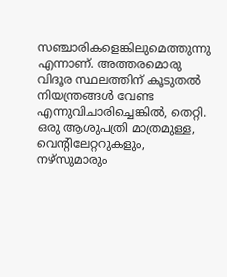സഞ്ചാരികളെങ്കിലുമെത്തുന്നു എന്നാണ്. അത്തരമൊരു വിദൂര സ്ഥലത്തിന് കൂടുതൽ നിയന്ത്രങ്ങൾ വേണ്ട എന്നുവിചാരിച്ചെങ്കിൽ, തെറ്റി. ഒരു ആശുപത്രി മാത്രമുള്ള, വെന്റിലേറ്ററുകളും, നഴ്‌സുമാരും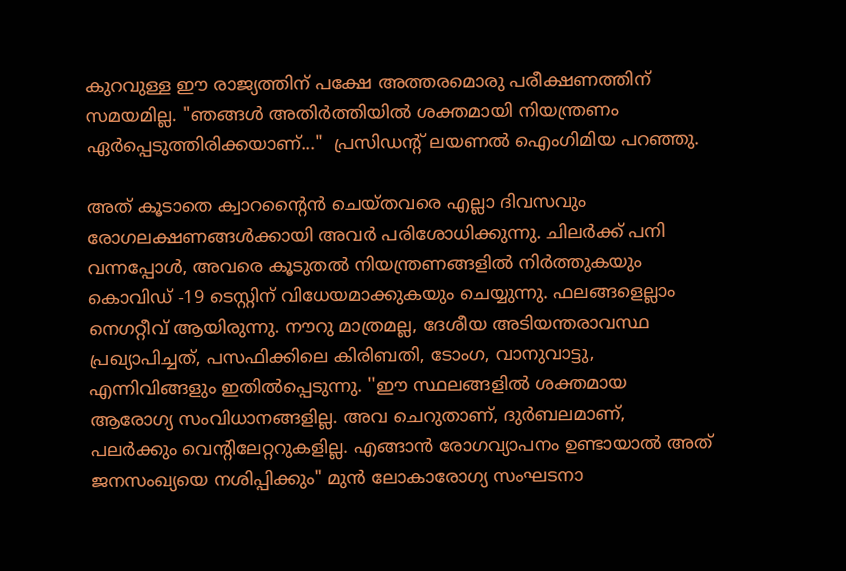കുറവുള്ള ഈ രാജ്യത്തിന് പക്ഷേ അത്തരമൊരു പരീക്ഷണത്തിന് സമയമില്ല. "ഞങ്ങൾ അതിർത്തിയിൽ ശക്തമായി നിയന്ത്രണം ഏർപ്പെടുത്തിരിക്കയാണ്..."  പ്രസിഡന്റ് ലയണൽ ഐംഗിമിയ പറഞ്ഞു.

അത് കൂടാതെ ക്വാറന്‍റൈന്‍ ചെയ്തവരെ എല്ലാ ദിവസവും രോഗലക്ഷണങ്ങൾക്കായി അവർ പരിശോധിക്കുന്നു. ചിലർക്ക് പനി വന്നപ്പോൾ, അവരെ കൂടുതൽ നിയന്ത്രണങ്ങളില്‍ നിര്‍ത്തുകയും കൊവിഡ് -19 ടെസ്റ്റിന് വിധേയമാക്കുകയും ചെയ്യുന്നു. ഫലങ്ങളെല്ലാം നെഗറ്റീവ് ആയിരുന്നു. നൗറു മാത്രമല്ല, ദേശീയ അടിയന്തരാവസ്ഥ പ്രഖ്യാപിച്ചത്, പസഫിക്കിലെ കിരിബതി, ടോംഗ, വാനുവാട്ടു, എന്നിവിങ്ങളും ഇതിൽപ്പെടുന്നു. ''ഈ സ്ഥലങ്ങളിൽ ശക്തമായ ആരോഗ്യ സംവിധാനങ്ങളില്ല. അവ ചെറുതാണ്, ദുർബലമാണ്, പലർക്കും വെന്റിലേറ്ററുകളില്ല. എങ്ങാൻ രോഗവ്യാപനം ഉണ്ടായാൽ അത് ജനസംഖ്യയെ നശിപ്പിക്കും" മുൻ ലോകാരോഗ്യ സംഘടനാ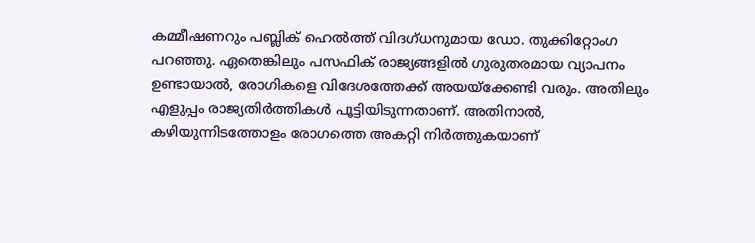കമ്മീഷണറും പബ്ലിക് ഹെൽത്ത് വിദഗ്ധനുമായ ഡോ. തുക്കിറ്റോംഗ പറഞ്ഞു. ഏതെങ്കിലും പസഫിക് രാജ്യങ്ങളിൽ ഗുരുതരമായ വ്യാപനം ഉണ്ടായാൽ, രോഗികളെ വിദേശത്തേക്ക് അയയ്‌ക്കേണ്ടി വരും. അതിലും എളുപ്പം രാജ്യതിർത്തികൾ പൂട്ടിയിടുന്നതാണ്. അതിനാൽ, കഴിയുന്നിടത്തോളം രോഗത്തെ അകറ്റി നിർത്തുകയാണ്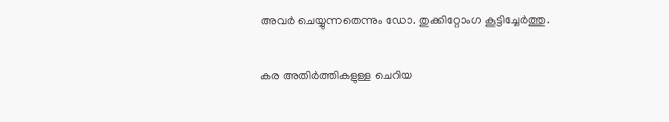അവർ ചെയ്യുന്നതെന്നും ഡോ. തുക്കിറ്റോംഗ കൂട്ടിച്ചേർത്തു.

കര അതിർത്തികളുള്ള ചെറിയ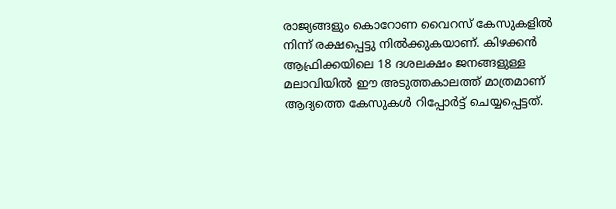രാജ്യങ്ങളും കൊറോണ വൈറസ് കേസുകളിൽ നിന്ന് രക്ഷപ്പെട്ടു നിൽക്കുകയാണ്. കിഴക്കൻ ആഫ്രിക്കയിലെ 18 ദശലക്ഷം ജനങ്ങളുള്ള മലാവിയിൽ ഈ അടുത്തകാലത്ത് മാത്രമാണ് ആദ്യത്തെ കേസുകൾ റിപ്പോർട്ട് ചെയ്യപ്പെട്ടത്.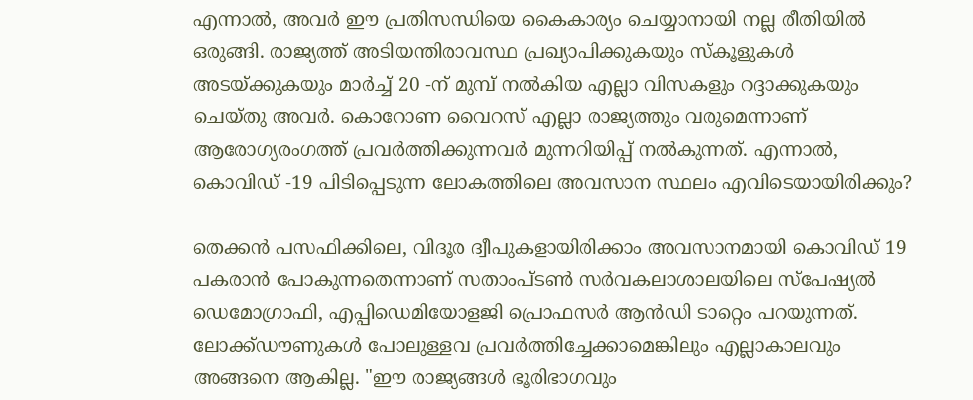എന്നാൽ, അവർ ഈ പ്രതിസന്ധിയെ കൈകാര്യം ചെയ്യാനായി നല്ല രീതിയിൽ ഒരുങ്ങി. രാജ്യത്ത് അടിയന്തിരാവസ്ഥ പ്രഖ്യാപിക്കുകയും സ്കൂളുകൾ അടയ്ക്കുകയും മാർച്ച് 20 -ന് മുമ്പ് നൽകിയ എല്ലാ വിസകളും റദ്ദാക്കുകയും ചെയ്തു അവർ. കൊറോണ വൈറസ് എല്ലാ രാജ്യത്തും വരുമെന്നാണ് ആരോഗ്യരംഗത്ത് പ്രവര്‍ത്തിക്കുന്നവര്‍ മുന്നറിയിപ്പ് നല്‍കുന്നത്. എന്നാൽ, കൊവിഡ് -19 പിടിപ്പെടുന്ന ലോകത്തിലെ അവസാന സ്ഥലം എവിടെയായിരിക്കും?

തെക്കൻ പസഫിക്കിലെ, വിദൂര ദ്വീപുകളായിരിക്കാം അവസാനമായി കൊവിഡ് 19 പകരാൻ പോകുന്നതെന്നാണ് സതാംപ്ടൺ സർവകലാശാലയിലെ സ്പേഷ്യൽ ഡെമോഗ്രാഫി, എപ്പിഡെമിയോളജി പ്രൊഫസർ ആൻഡി ടാറ്റെം പറയുന്നത്. ലോക്ക്ഡൗണുകൾ പോലുള്ളവ പ്രവർത്തിച്ചേക്കാമെങ്കിലും എല്ലാകാലവും അങ്ങനെ ആകില്ല. "ഈ രാജ്യങ്ങൾ ഭൂരിഭാഗവും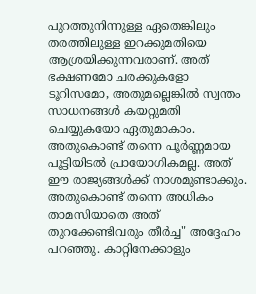പുറത്തുനിന്നുള്ള ഏതെങ്കിലും തരത്തിലുള്ള ഇറക്കുമതിയെ ആശ്രയിക്കുന്നവരാണ്. അത് ഭക്ഷണമോ ചരക്കുകളോ ടൂറിസമോ, അതുമല്ലെങ്കിൽ സ്വന്തം സാധനങ്ങൾ കയറ്റുമതി ചെയ്യുകയോ ഏതുമാകാം. അതുകൊണ്ട് തന്നെ പൂർണ്ണമായ പൂട്ടിയിടൽ പ്രായോഗികമല്ല. അത് ഈ രാജ്യങ്ങൾക്ക് നാശമുണ്ടാക്കും. അതുകൊണ്ട് തന്നെ അധികം താമസിയാതെ അത് തുറക്കേണ്ടിവരും തീർച്ച" അദ്ദേഹം പറഞ്ഞു. കാറ്റിനേക്കാളും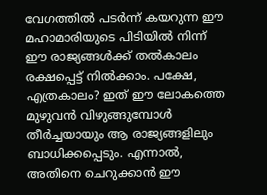വേഗത്തിൽ പടർന്ന് കയറുന്ന ഈ മഹാമാരിയുടെ പിടിയിൽ നിന്ന് ഈ രാജ്യങ്ങൾക്ക് തൽകാലം രക്ഷപ്പെട്ട് നിൽക്കാം. പക്ഷേ, എത്രകാലം? ഇത് ഈ ലോകത്തെ മുഴുവൻ വിഴുങ്ങുമ്പോൾ തീർച്ചയായും ആ രാജ്യങ്ങളിലും ബാധിക്കപ്പെടും. എന്നാൽ, അതിനെ ചെറുക്കാൻ ഈ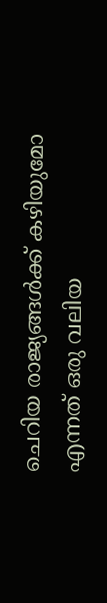ചെറിയ രാജ്യങ്ങൾക്ക് കഴിയുമോ എന്നത് ഒരു വലിയ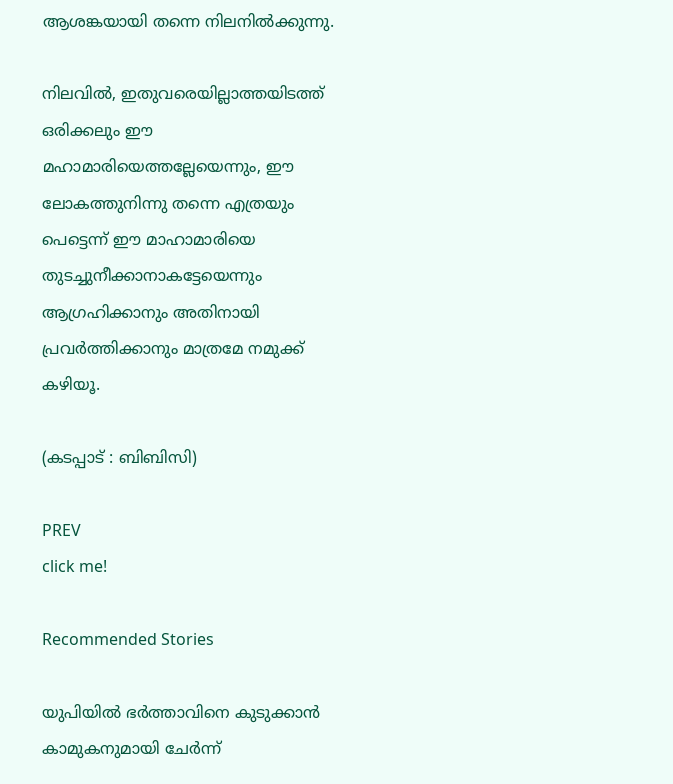ആശങ്കയായി തന്നെ നിലനിൽക്കുന്നു.

നിലവില്‍, ഇതുവരെയില്ലാത്തയിടത്ത് ഒരിക്കലും ഈ മഹാമാരിയെത്തല്ലേയെന്നും, ഈ ലോകത്തുനിന്നു തന്നെ എത്രയും പെട്ടെന്ന് ഈ മാഹാമാരിയെ തുടച്ചുനീക്കാനാകട്ടേയെന്നും ആഗ്രഹിക്കാനും അതിനായി പ്രവര്‍ത്തിക്കാനും മാത്രമേ നമുക്ക് കഴിയൂ.

(കടപ്പാട് : ബിബിസി)

PREV
click me!

Recommended Stories

യുപിയിൽ ഭർത്താവിനെ കുടുക്കാൻ കാമുകനുമായി ചേർന്ന്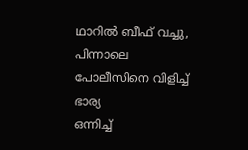ഥാറിൽ ബീഫ് വച്ചു, പിന്നാലെ പോലീസിനെ വിളിച്ച് ഭാര്യ
ഒന്നിച്ച്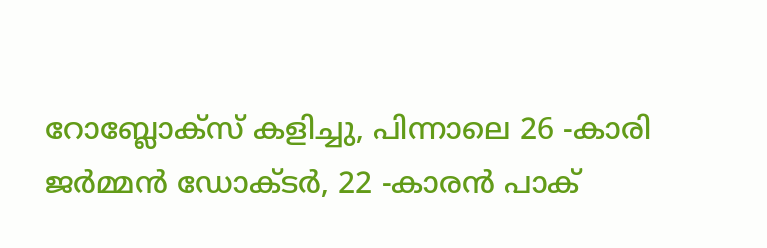റോബ്ലോക്സ് കളിച്ചു, പിന്നാലെ 26 -കാരി ജർമ്മൻ ഡോക്ടർ, 22 -കാരൻ പാക്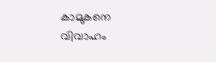കാമുകനെ വിവാഹം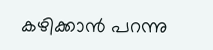കഴിക്കാൻ പറന്നു